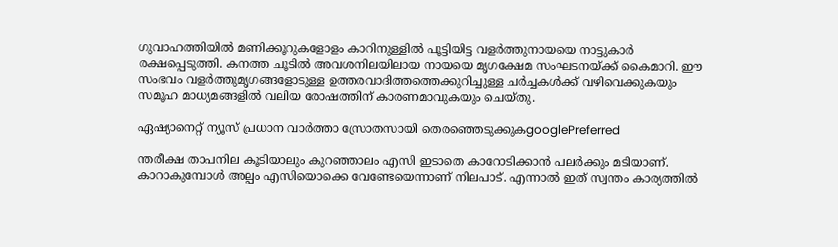ഗുവാഹത്തിയിൽ മണിക്കൂറുകളോളം കാറിനുള്ളിൽ പൂട്ടിയിട്ട വളർത്തുനായയെ നാട്ടുകാർ രക്ഷപ്പെടുത്തി. കനത്ത ചൂടിൽ അവശനിലയിലായ നായയെ മൃഗക്ഷേമ സംഘടനയ്ക്ക് കൈമാറി. ഈ സംഭവം വളർത്തുമൃഗങ്ങളോടുള്ള ഉത്തരവാദിത്തത്തെക്കുറിച്ചുള്ള ചർച്ചകൾക്ക് വഴിവെക്കുകയും സമൂഹ മാധ്യമങ്ങളിൽ വലിയ രോഷത്തിന് കാരണമാവുകയും ചെയ്തു.

ഏഷ്യാനെറ്റ് ന്യൂസ് പ്രധാന വാർത്താ സ്രോതസായി തെരഞ്ഞെടുക്കുകgooglePreferred

ന്തരീക്ഷ താപനില കൂടിയാലും കുറഞ്ഞാലം എസി ഇടാതെ കാറോടിക്കാൻ പലർക്കും മടിയാണ്. കാറാകുമ്പോൾ അല്പം എസിയൊക്കെ വേണ്ടേയെന്നാണ് നിലപാട്. എന്നാൽ ഇത് സ്വന്തം കാര്യത്തിൽ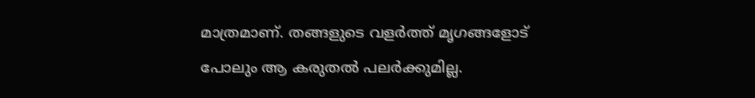മാത്രമാണ്. തങ്ങളുടെ വളർത്ത് മൃഗങ്ങളോട് പോലും ആ കരുതൽ പലർക്കുമില്ല.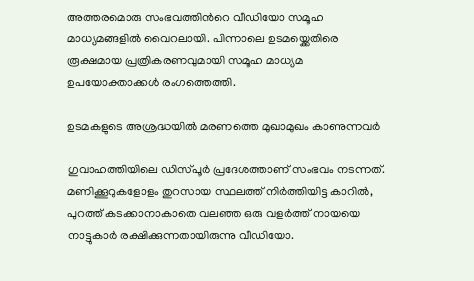അത്തരമൊരു സംഭവത്തിന്‍റെ വീഡിയോ സമൂഹ മാധ്യമങ്ങളിൽ വൈറലായി. പിന്നാലെ ഉടമയ്ക്കെതിരെ രൂക്ഷമായ പ്രത്രികരണവുമായി സമൂഹ മാധ്യമ ഉപയോക്താക്കൾ രംഗത്തെത്തി.

ഉടമകളുടെ അശ്രദ്ധയിൽ മരണത്തെ മുഖാമുഖം കാണുന്നവർ

ഗുവാഹത്തിയിലെ ഡിസ്പൂർ പ്രദേശത്താണ് സംഭവം നടന്നത്. മണിക്കൂറുകളോളം തുറസായ സ്ഥലത്ത് നിർത്തിയിട്ട കാറിൽ, പുറത്ത് കടക്കാനാകാതെ വലഞ്ഞ ഒരു വളർത്ത് നായയെ നാട്ടുകാർ രക്ഷിക്കുന്നതായിരുന്നു വീഡിയോ.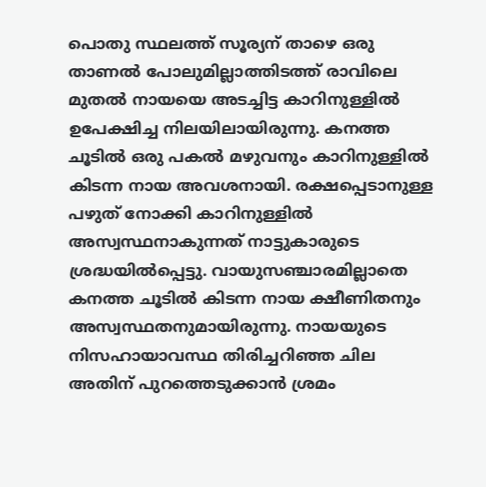പൊതു സ്ഥലത്ത് സൂര്യന് താഴെ ഒരു താണൽ പോലുമില്ലാത്തിടത്ത് രാവിലെ മുതൽ നായയെ അടച്ചിട്ട കാറിനുള്ളിൽ ഉപേക്ഷിച്ച നിലയിലായിരുന്നു. കനത്ത ചൂടിൽ ഒരു പകൽ മഴുവനും കാറിനുള്ളിൽ കിടന്ന നായ അവശനായി. രക്ഷപ്പെടാനുള്ള പഴുത് നോക്കി കാറിനുള്ളിൽ അസ്വസ്ഥനാകുന്നത് നാട്ടുകാരുടെ ശ്രദ്ധയിൽപ്പെട്ടു. വായുസഞ്ചാരമില്ലാതെ കനത്ത ചൂടിൽ കിടന്ന നായ ക്ഷീണിതനും അസ്വസ്ഥതനുമായിരുന്നു. നായയുടെ നിസഹായാവസ്ഥ തിരിച്ചറിഞ്ഞ ചില‍ അതിന് പുറത്തെടുക്കാൻ ശ്രമം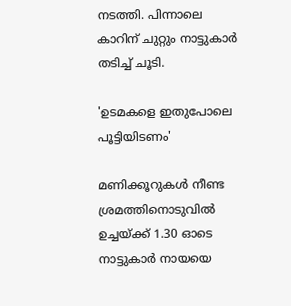നടത്തി. പിന്നാലെ കാറിന് ചുറ്റും നാട്ടുകാർ തടിച്ച് ചൂടി.

'ഉടമകളെ ഇതുപോലെ പൂട്ടിയിടണം'

മണിക്കൂറുകൾ നീണ്ട ശ്രമത്തിനൊടുവിൽ ഉച്ചയ്ക്ക് 1.30 ഓടെ നാട്ടുകാർ നായയെ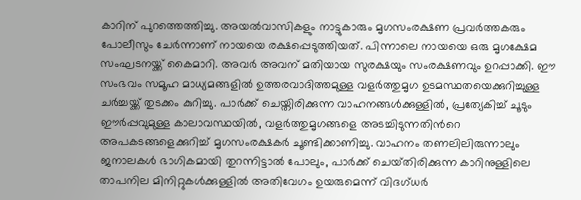കാറിന് പുറത്തെത്തിച്ചു. അയൽവാസികളും നാട്ടുകാരും മൃഗസംരക്ഷണ പ്രവർത്തകരും പോലീസും ചേർന്നാണ് നായയെ രക്ഷപ്പെടുത്തിയത്. പിന്നാലെ നായയെ ഒരു മൃഗക്ഷേമ സംഘടനയ്ക്ക് കൈമാറി. അവർ അവന് മതിയായ സുരക്ഷയും സംരക്ഷണവും ഉറപ്പാക്കി. ഈ സംഭവം സമൂഹ മാധ്യമങ്ങളിൽ ഉത്തരവാദിത്തമുള്ള വളർത്തുമൃഗ ഉടമസ്ഥതയെക്കുറിച്ചുള്ള ചർച്ചയ്ക്ക് തുടക്കം കുറിച്ചു. പാർക്ക് ചെയ്തിരിക്കുന്ന വാഹനങ്ങൾക്കുള്ളിൽ, പ്രത്യേകിച്ച് ചൂടും ഈർപ്പവുമുള്ള കാലാവസ്ഥയിൽ, വളർത്തുമൃഗങ്ങളെ അടച്ചിടുന്നതിന്‍റെ അപകടങ്ങളെക്കുറിച്ച് മൃഗസംരക്ഷകർ ചൂണ്ടിക്കാണിച്ചു. വാഹനം തണലിലിരുന്നാലും ജനാലകൾ ഭാഗികമായി തുറന്നിട്ടാൽ പോലും, പാർക്ക് ചെയ്‌തിരിക്കുന്ന കാറിനുള്ളിലെ താപനില മിനിറ്റുകൾക്കുള്ളിൽ അതിവേഗം ഉയരുമെന്ന് വിദഗ്ധർ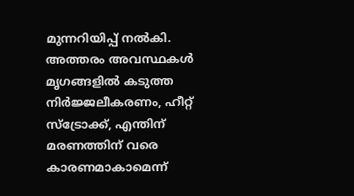മുന്നറിയിപ്പ് നൽകി. അത്തരം അവസ്ഥകൾ മൃഗങ്ങളിൽ കടുത്ത നിർജ്ജലീകരണം, ഹീറ്റ് സ്ട്രോക്ക്, എന്തിന് മരണത്തിന് വരെ കാരണമാകാമെന്ന്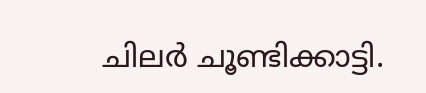ചിലർ ചൂണ്ടിക്കാട്ടി.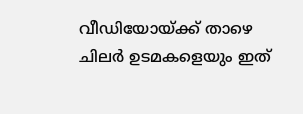വീഡിയോയ്ക്ക് താഴെ ചിലർ ഉടമകളെയും ഇത്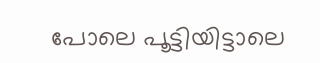പോലെ പൂട്ടിയിട്ടാലെ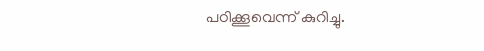പഠിക്കൂവെന്ന് കുറിച്ചു.